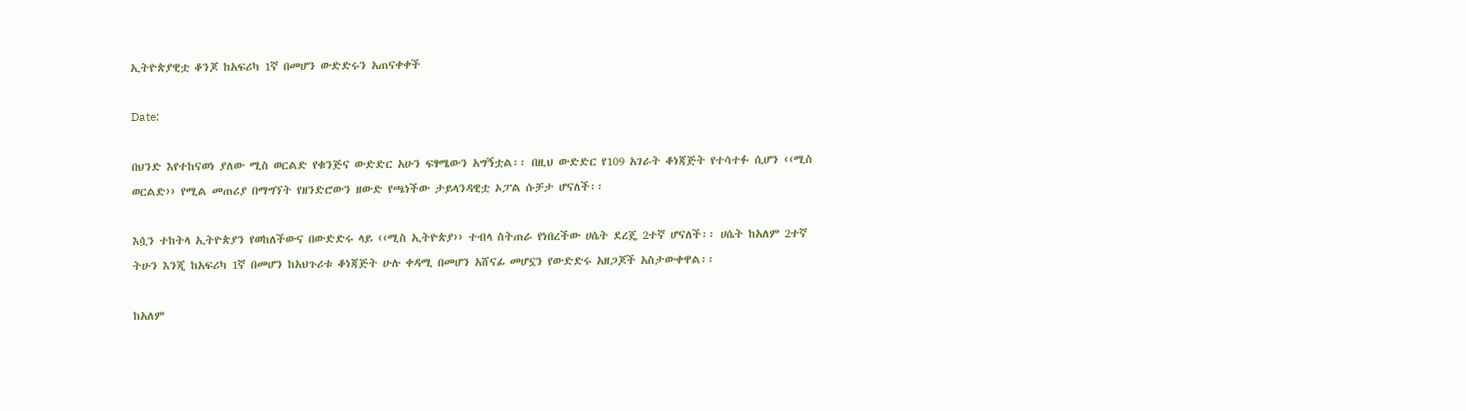ኢትዮጵያዊቷ ቆንጆ ከአፍሪካ 1ኛ በመሆን ውድድሩን አጠናቀቀች

Date:

በህንድ እየተከናወነ ያለው ሚስ ወርልድ የቁንጅና ውድድር አሁን ፍፃሜውን አግኝቷል፡፡ በዚህ ውድድር የ109 አገራት ቆነጃጅት የተሳተፉ ሲሆን ‹‹ሚስ ወርልድ›› የሚል መጠሪያ በማግኘት የዘንድሮውን ዘውድ የጫነችው ታይላንዳዊቷ ኦፓል ሱቻታ ሆናለች፡፡

እሷን ተከትላ ኢትዮጵያን የወከለችውና በውድድሩ ላይ ‹‹ሚስ ኢትዮጵያ›› ተብላ ስትጠራ የነበረችው ሀሴት ደረጄ 2ተኛ ሆናለች፡፡ ሀሴት ከአለም 2ተኛ ትሁን እንጂ ከአፍሪካ 1ኛ በመሆን ከአህጉሪቱ ቆነጃጅት ሁሉ ቀዳሚ በመሆን አሸናፊ መሆኗን የውድድሩ አዘጋጆች አስታውቀዋል፡፡

ከአለም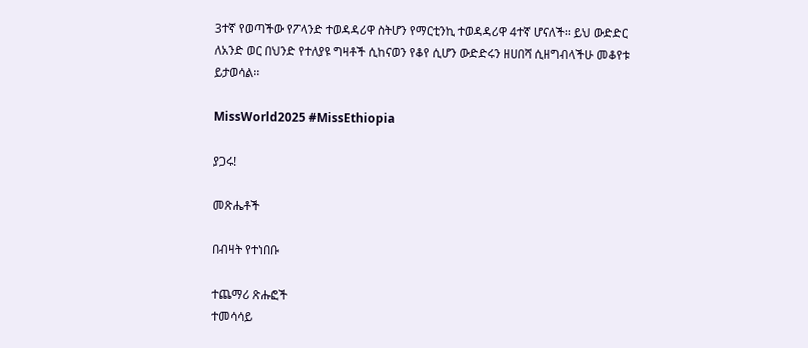3ተኛ የወጣችው የፖላንድ ተወዳዳሪዋ ስትሆን የማርቲንኪ ተወዳዳሪዋ 4ተኛ ሆናለች፡፡ ይህ ውድድር ለአንድ ወር በህንድ የተለያዩ ግዛቶች ሲከናወን የቆየ ሲሆን ውድድሩን ዘሀበሻ ሲዘግብላችሁ መቆየቱ ይታወሳል፡፡

MissWorld2025 #MissEthiopia

ያጋሩ!

መጽሔቶች

በብዛት የተነበቡ

ተጨማሪ ጽሑፎች
ተመሳሳይ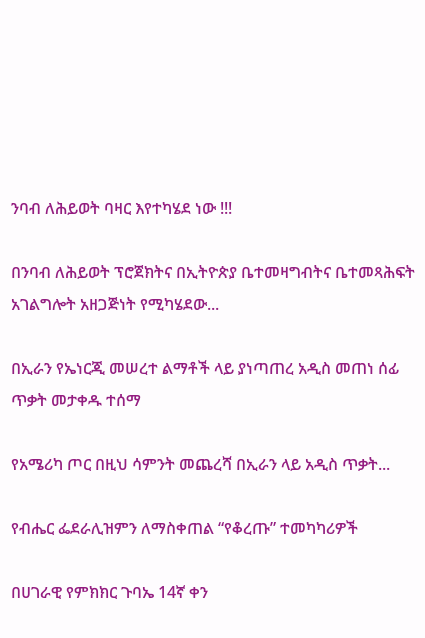ንባብ ለሕይወት ባዛር እየተካሄደ ነው !!!

በንባብ ለሕይወት ፕሮጀክትና በኢትዮጵያ ቤተመዛግብትና ቤተመጻሕፍት አገልግሎት አዘጋጅነት የሚካሄደው...

በኢራን የኤነርጂ መሠረተ ልማቶች ላይ ያነጣጠረ አዲስ መጠነ ሰፊ ጥቃት መታቀዱ ተሰማ

የአሜሪካ ጦር በዚህ ሳምንት መጨረሻ በኢራን ላይ አዲስ ጥቃት...

የብሔር ፌደራሊዝምን ለማስቀጠል “የቆረጡ” ተመካካሪዎች

በሀገራዊ የምክክር ጉባኤ 14ኛ ቀን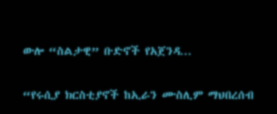ውሎ “ስልታዊ” ቡድኖች የአጀንዳ...

“የሩሲያ ክርስቲያኖች ከኢራን ሙስሊም ማህበረሰብ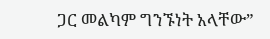ጋር መልካም ግንኙነት አላቸው”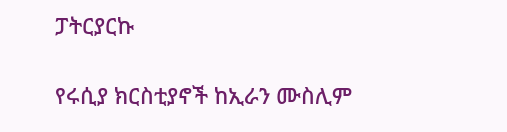ፓትርያርኩ

የሩሲያ ክርስቲያኖች ከኢራን ሙስሊም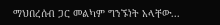ማህበረሰብ ጋር መልካም ግንኙነት አላቸው...